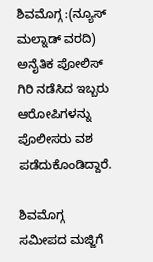ಶಿವಮೊಗ್ಗ :(ನ್ಯೂಸ್ ಮಲ್ನಾಡ್ ವರದಿ) ಅನೈತಿಕ ಪೋಲಿಸ್ ಗಿರಿ ನಡೆಸಿದ ಇಬ್ಬರು ಆರೋಪಿಗಳನ್ನು ಪೊಲೀಸರು ವಶ ಪಡೆದುಕೊಂಡಿದ್ದಾರೆ.

ಶಿವಮೊಗ್ಗ ಸಮೀಪದ ಮಜ್ಜಿಗೆ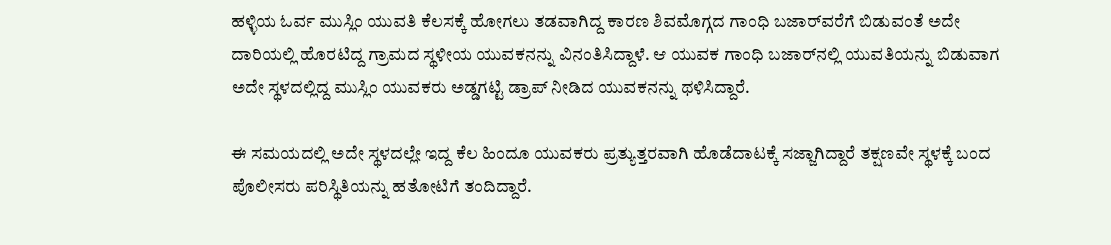ಹಳ್ಳಿಯ ಓರ್ವ ಮುಸ್ಲಿಂ ಯುವತಿ ಕೆಲಸಕ್ಕೆ ಹೋಗಲು ತಡವಾಗಿದ್ದ ಕಾರಣ ಶಿವಮೊಗ್ಗದ ಗಾಂಧಿ ಬಜಾರ್‌ವರೆಗೆ ಬಿಡುವಂತೆ ಅದೇ ದಾರಿಯಲ್ಲಿ ಹೊರಟಿದ್ದ ಗ್ರಾಮದ ಸ್ಥಳೀಯ ಯುವಕನನ್ನು ವಿನಂತಿಸಿದ್ದಾಳೆ. ಆ ಯುವಕ ಗಾಂಧಿ ಬಜಾರ್‌ನಲ್ಲಿ ಯುವತಿಯನ್ನು ಬಿಡುವಾಗ ಅದೇ ಸ್ಥಳದಲ್ಲಿದ್ದ ಮುಸ್ಲಿಂ ಯುವಕರು ಅಡ್ಡಗಟ್ಟಿ ಡ್ರಾಪ್ ನೀಡಿದ ಯುವಕನನ್ನು ಥಳಿಸಿದ್ದಾರೆ.

ಈ ಸಮಯದಲ್ಲಿ ಅದೇ ಸ್ಥಳದಲ್ಲೇ ಇದ್ದ ಕೆಲ ಹಿಂದೂ ಯುವಕರು ಪ್ರತ್ಯುತ್ತರವಾಗಿ ಹೊಡೆದಾಟಕ್ಕೆ ಸಜ್ಜಾಗಿದ್ದಾರೆ ತಕ್ಷಣವೇ ಸ್ಥಳಕ್ಕೆ ಬಂದ ಪೊಲೀಸರು ಪರಿಸ್ಥಿತಿಯನ್ನು ಹತೋಟಿಗೆ ತಂದಿದ್ದಾರೆ.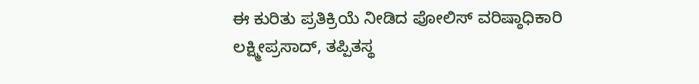ಈ ಕುರಿತು ಪ್ರತಿಕ್ರಿಯೆ ನೀಡಿದ ಪೋಲಿಸ್ ವರಿಷ್ಠಾಧಿಕಾರಿ ಲಕ್ಷ್ಮೀಪ್ರಸಾದ್, ತಪ್ಪಿತಸ್ಥ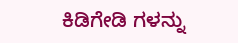ಕಿಡಿಗೇಡಿ ಗಳನ್ನು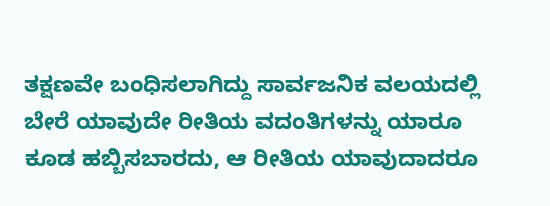ತಕ್ಷಣವೇ ಬಂಧಿಸಲಾಗಿದ್ದು ಸಾರ್ವಜನಿಕ ವಲಯದಲ್ಲಿ ಬೇರೆ ಯಾವುದೇ ರೀತಿಯ ವದಂತಿಗಳನ್ನು ಯಾರೂ ಕೂಡ ಹಬ್ಬಿಸಬಾರದು, ಆ ರೀತಿಯ ಯಾವುದಾದರೂ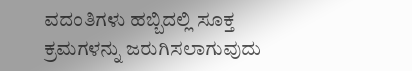ವದಂತಿಗಳು ಹಬ್ಬಿದಲ್ಲಿ ಸೂಕ್ತ ಕ್ರಮಗಳನ್ನು ಜರುಗಿಸಲಾಗುವುದು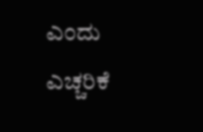ಎಂದು ಎಚ್ಚರಿಕೆ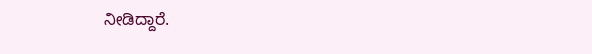ನೀಡಿದ್ದಾರೆ.